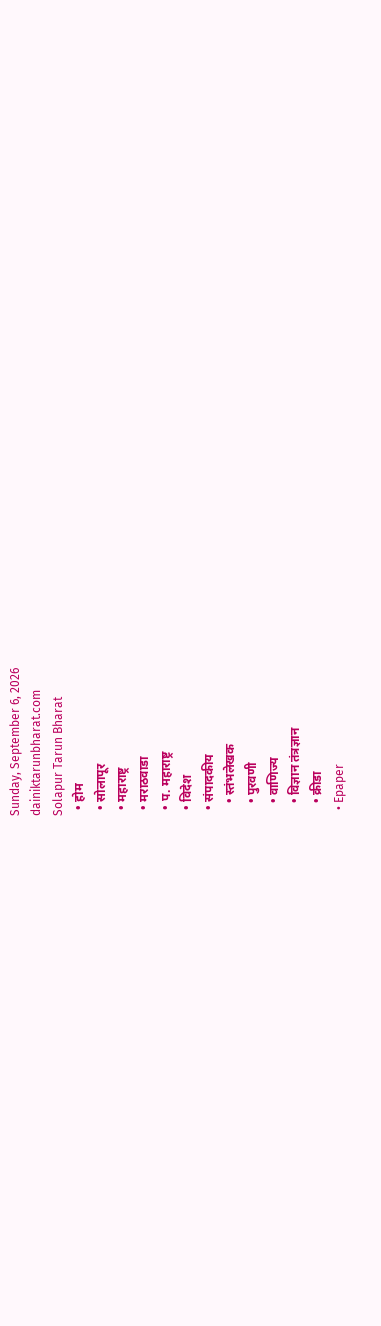Sunday, September 6, 2026
dainiktarunbharat.com
Solapur Tarun Bharat
  • होम
  • सोलापूर
  • महाराष्ट्र
  • मराठवाडा
  • प. महाराष्ट्र
  • विदेश
  • संपादकीय
    • स्तंभलेखक
    • पुरवणी
    • वाणिज्य
    • विज्ञान तंत्रज्ञान
    • क्रीडा
  • Epaper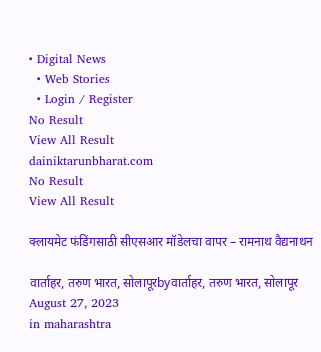• Digital News
  • Web Stories
  • Login / Register
No Result
View All Result
dainiktarunbharat.com
No Result
View All Result

क्लायमेट फंडिंगसाठी सीएसआर मॉडेलचा वापर – रामनाथ वैद्यनाथन

वार्ताहर, तरुण भारत, सोलापूरbyवार्ताहर, तरुण भारत, सोलापूर
August 27, 2023
in maharashtra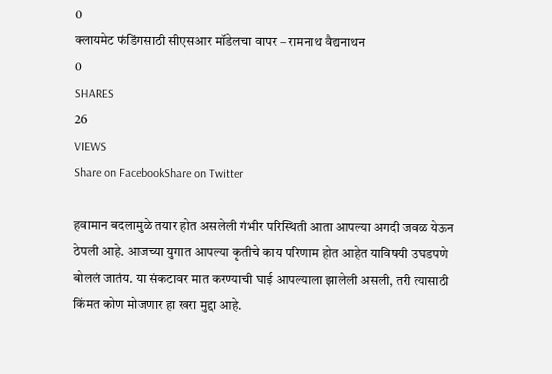0
क्लायमेट फंडिंगसाठी सीएसआर मॉडेलचा वापर – रामनाथ वैद्यनाथन
0
SHARES
26
VIEWS
Share on FacebookShare on Twitter

हवामान बदलामुळे तयार होत असलेली गंभीर परिस्थिती आता आपल्या अगदी जवळ येऊन ठेपली आहे. आजच्या युगात आपल्या कृतीचे काय परिणाम होत आहेत याविषयी उघडपणे बोललं जातंय. या संकटावर मात करण्याची घाई आपल्याला झालेली असली, तरी त्यासाठी किंमत कोण मोजणार हा खरा मुद्दा आहे.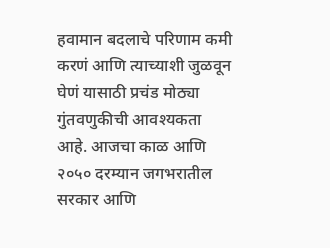हवामान बदलाचे परिणाम कमी करणं आणि त्याच्याशी जुळवून घेणं यासाठी प्रचंड मोठ्या गुंतवणुकीची आवश्यकता आहे. आजचा काळ आणि २०५० दरम्यान जगभरातील सरकार आणि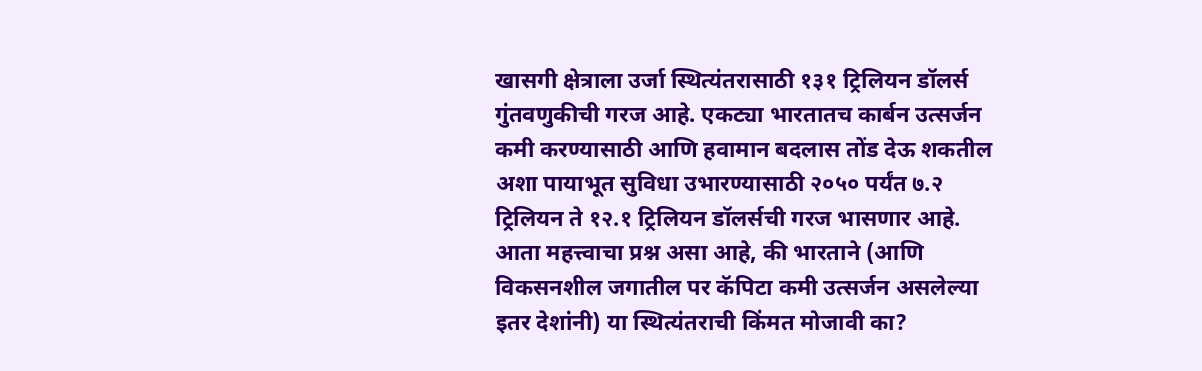खासगी क्षेत्राला उर्जा स्थित्यंतरासाठी १३१ ट्रिलियन डॉलर्स गुंतवणुकीची गरज आहे. एकट्या भारतातच कार्बन उत्सर्जन कमी करण्यासाठी आणि हवामान बदलास तोंड देऊ शकतील अशा पायाभूत सुविधा उभारण्यासाठी २०५० पर्यंत ७.२ ट्रिलियन ते १२.१ ट्रिलियन डॉलर्सची गरज भासणार आहे. आता महत्त्वाचा प्रश्न असा आहे, की भारताने (आणि विकसनशील जगातील पर कॅपिटा कमी उत्सर्जन असलेल्या इतर देशांनी) या स्थित्यंतराची किंमत मोजावी का?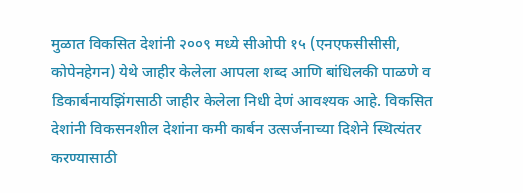मुळात विकसित देशांनी २००९ मध्ये सीओपी १५ (एनएफसीसीसी, कोपेनहेगन) येथे जाहीर केलेला आपला शब्द आणि बांधिलकी पाळणे व डिकार्बनायझिंगसाठी जाहीर केलेला निधी देणं आवश्यक आहे. विकसित देशांनी विकसनशील देशांना कमी कार्बन उत्सर्जनाच्या दिशेने स्थित्यंतर करण्यासाठी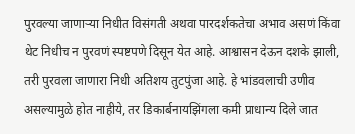पुरवल्या जाणाऱ्या निधीत विसंगती अथवा पारदर्शकतेचा अभाव असणं किंवा थेट निधीच न पुरवणं स्पष्टपणे दिसून येत आहे. आश्वासन देऊन दशके झाली, तरी पुरवला जाणारा निधी अतिशय तुटपुंजा आहे. हे भांडवलाची उणीव असल्यामुळे होत नाहीये, तर डिकार्बनायझिंगला कमी प्राधान्य दिले जात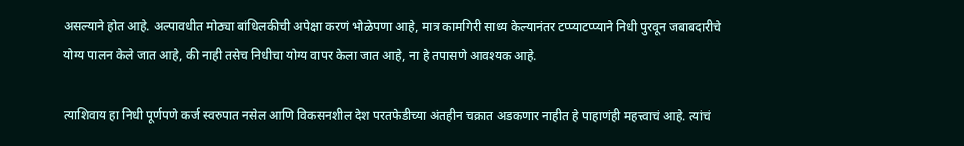असल्याने होत आहे. अल्पावधीत मोठ्या बांधिलकीची अपेक्षा करणं भोळेपणा आहे, मात्र कामगिरी साध्य केल्यानंतर टप्प्याटप्प्याने निधी पुरवून जबाबदारीचे योग्य पालन केले जात आहे, की नाही तसेच निधीचा योग्य वापर केला जात आहे, ना हे तपासणे आवश्यक आहे.

त्याशिवाय हा निधी पूर्णपणे कर्ज स्वरुपात नसेल आणि विकसनशील देश परतफेडीच्या अंतहीन चक्रात अडकणार नाहीत हे पाहाणंही महत्त्वाचं आहे. त्यांचं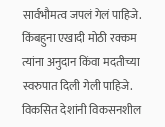सार्वभौमत्व जपलं गेलं पाहिजे. किंबहुना एखादी मोठी रक्कम त्यांना अनुदान किंवा मदतीच्या स्वरुपात दिली गेली पाहिजे. विकसित देशांनी विकसनशील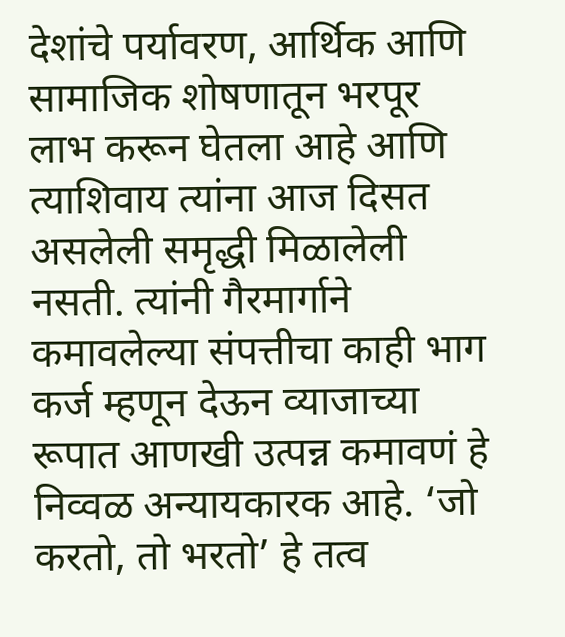देशांचे पर्यावरण, आर्थिक आणि सामाजिक शोषणातून भरपूर लाभ करून घेतला आहे आणि त्याशिवाय त्यांना आज दिसत असलेली समृद्धी मिळालेली नसती. त्यांनी गैरमार्गाने कमावलेल्या संपत्तीचा काही भाग कर्ज म्हणून देऊन व्याजाच्या रूपात आणखी उत्पन्न कमावणं हे निव्वळ अन्यायकारक आहे. ‘जो करतो, तो भरतो’ हे तत्व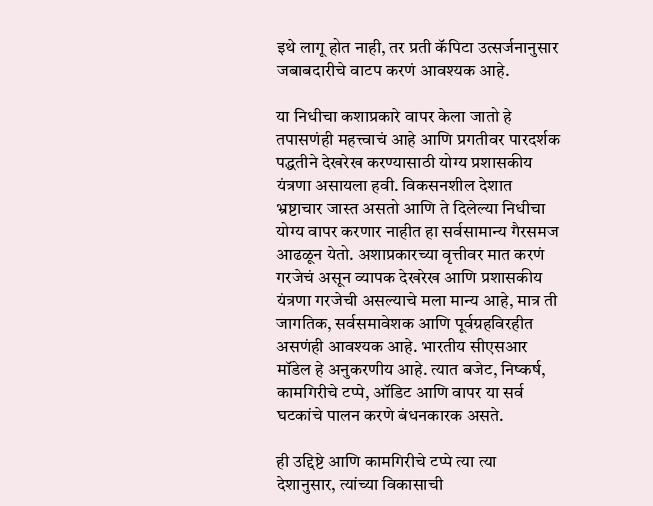इथे लागू होत नाही, तर प्रती कॅपिटा उत्सर्जनानुसार जबाबदारीचे वाटप करणं आवश्यक आहे.

या निधीचा कशाप्रकारे वापर केला जातो हे तपासणंही महत्त्वाचं आहे आणि प्रगतीवर पारदर्शक पद्धतीने देखरेख करण्यासाठी योग्य प्रशासकीय यंत्रणा असायला हवी. विकसनशील देशात भ्रष्टाचार जास्त असतो आणि ते दिलेल्या निधीचा योग्य वापर करणार नाहीत हा सर्वसामान्य गैरसमज आढळून येतो. अशाप्रकारच्या वृत्तीवर मात करणं गरजेचं असून व्यापक देखरेख आणि प्रशासकीय यंत्रणा गरजेची असल्याचे मला मान्य आहे, मात्र ती जागतिक, सर्वसमावेशक आणि पूर्वग्रहविरहीत असणंही आवश्यक आहे. भारतीय सीएसआर मॉडेल हे अनुकरणीय आहे. त्यात बजेट, निष्कर्ष, कामगिरीचे टप्पे, ऑडिट आणि वापर या सर्व घटकांचे पालन करणे बंधनकारक असते.

ही उद्दिष्टे आणि कामगिरीचे टप्पे त्या त्या देशानुसार, त्यांच्या विकासाची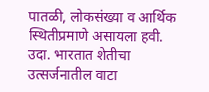पातळी, लोकसंख्या व आर्थिक स्थितीप्रमाणे असायला हवी. उदा. भारतात शेतीचा उत्सर्जनातील वाटा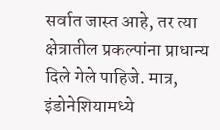सर्वात जास्त आहे, तर त्या क्षेत्रातील प्रकल्पांना प्राधान्य दिले गेले पाहिजे. मात्र, इंडोनेशियामध्ये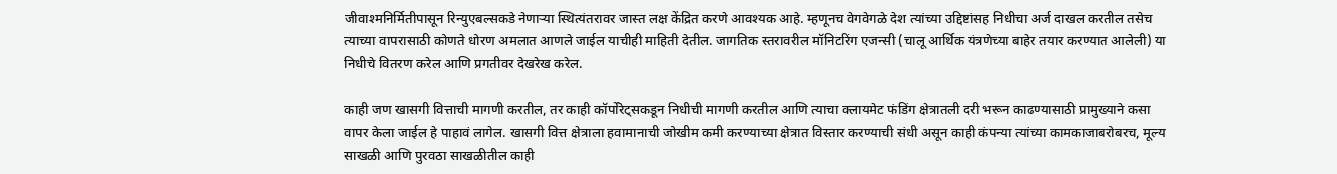जीवाश्मनिर्मितीपासून रिन्युएबल्सकडे नेणाऱ्या स्थित्यंतरावर जास्त लक्ष केंद्रित करणे आवश्यक आहे. म्हणूनच वेगवेगळे देश त्यांच्या उद्दिष्टांसह निधीचा अर्ज दाखल करतील तसेच त्याच्या वापरासाठी कोणते धोरण अमलात आणले जाईल याचीही माहिती देतील. जागतिक स्तरावरील मॉनिटरिंग एजन्सी (चालू आर्थिक यंत्रणेच्या बाहेर तयार करण्यात आलेली) या निधीचे वितरण करेल आणि प्रगतीवर देखरेख करेल.

काही जण खासगी वित्ताची मागणी करतील, तर काही कॉर्पोरेट्सकडून निधीची मागणी करतील आणि त्याचा क्लायमेट फंडिंग क्षेत्रातली दरी भरून काढण्यासाठी प्रामुख्याने कसा वापर केला जाईल हे पाहावं लागेल. खासगी वित्त क्षेत्राला हवामानाची जोखीम कमी करण्याच्या क्षेत्रात विस्तार करण्याची संधी असून काही कंपन्या त्यांच्या कामकाजाबरोबरच, मूल्य साखळी आणि पुरवठा साखळीतील काही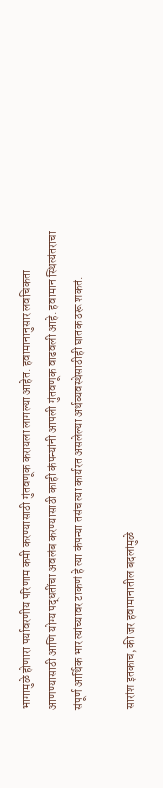भागामुळे होणारा पर्यावरणीय परिणाम कमी करण्यासाठी गुंतवणूक करायला लागल्या आहेत. हवामानानुसार लवचिकता आणण्यासाठी आणि योग्य पद्धतींचा अवलंब करण्यासाठी काही कंपन्यांनी आपली गुंतवणूक वाढवली आहे. हवामान स्थित्यंतराचा संपूर्ण आर्थिक भार त्यांच्यावर टाकणं हे त्या कंपन्या तसंच त्या कार्यरत असलेल्या अर्थव्यवस्थेसाठीही घातक ठरू शकतं.

सारांश इतकाच, की जर हवामानातील बदलांमुळे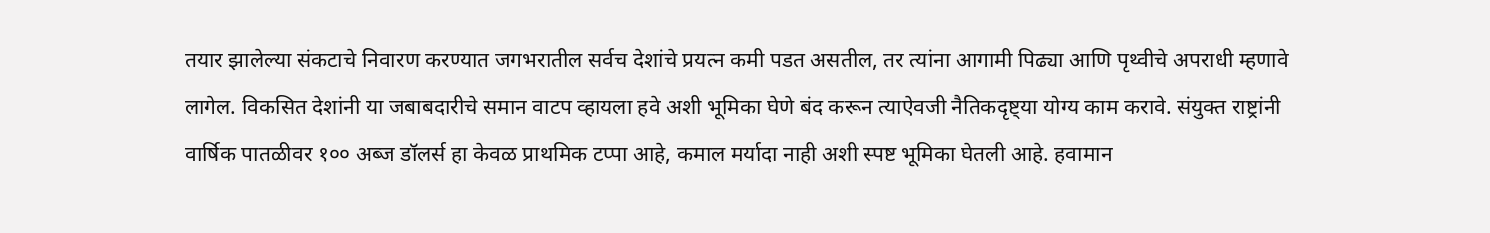तयार झालेल्या संकटाचे निवारण करण्यात जगभरातील सर्वच देशांचे प्रयत्न कमी पडत असतील, तर त्यांना आगामी पिढ्या आणि पृथ्वीचे अपराधी म्हणावे लागेल. विकसित देशांनी या जबाबदारीचे समान वाटप व्हायला हवे अशी भूमिका घेणे बंद करून त्याऐवजी नैतिकदृष्ट्या योग्य काम करावे. संयुक्त राष्ट्रांनी वार्षिक पातळीवर १०० अब्ज डॉलर्स हा केवळ प्राथमिक टप्पा आहे, कमाल मर्यादा नाही अशी स्पष्ट भूमिका घेतली आहे. हवामान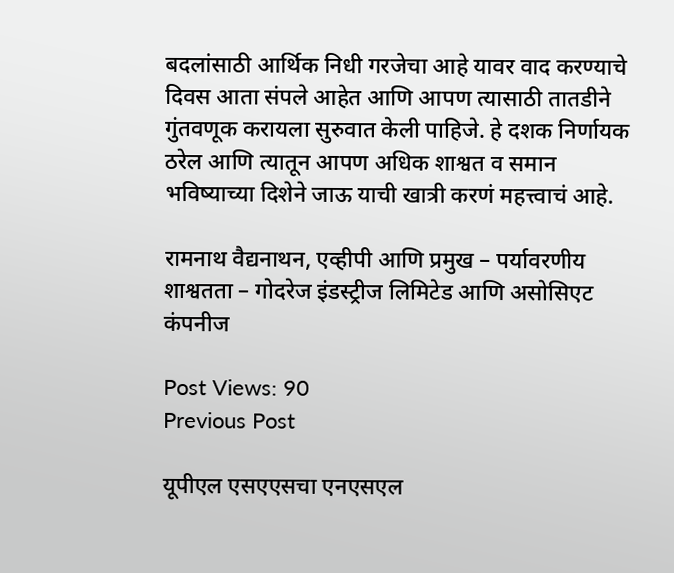बदलांसाठी आर्थिक निधी गरजेचा आहे यावर वाद करण्याचे दिवस आता संपले आहेत आणि आपण त्यासाठी तातडीने गुंतवणूक करायला सुरुवात केली पाहिजे. हे दशक निर्णायक ठरेल आणि त्यातून आपण अधिक शाश्वत व समान भविष्याच्या दिशेने जाऊ याची खात्री करणं महत्त्वाचं आहे.

रामनाथ वैद्यनाथन, एव्हीपी आणि प्रमुख – पर्यावरणीय शाश्वतता – गोदरेज इंडस्ट्रीज लिमिटेड आणि असोसिएट कंपनीज

Post Views: 90
Previous Post

यूपीएल एसएएसचा एनएसएल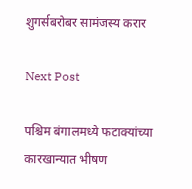शुगर्सबरोबर सामंजस्य करार

Next Post

पश्चिम बंगालमध्ये फटाक्यांच्या कारखान्यात भीषण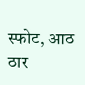स्फोट, आठ ठार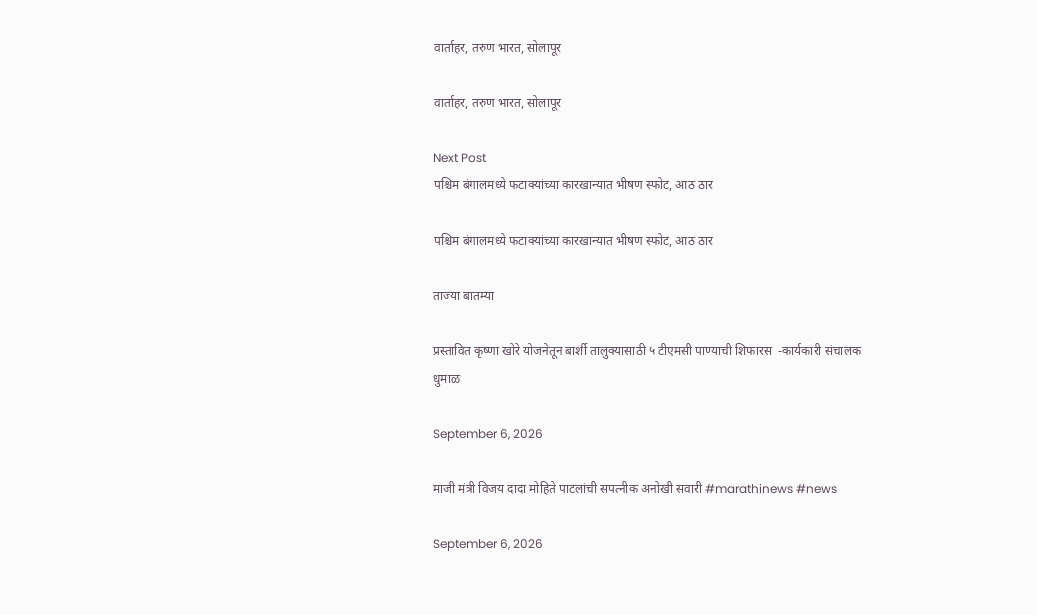वार्ताहर, तरुण भारत, सोलापूर

वार्ताहर, तरुण भारत, सोलापूर

Next Post
पश्चिम बंगालमध्ये फटाक्यांच्या कारखान्यात भीषण स्फोट, आठ ठार

पश्चिम बंगालमध्ये फटाक्यांच्या कारखान्यात भीषण स्फोट, आठ ठार

ताज्या बातम्या

प्रस्तावित कृष्णा खोरे योजनेतून बार्शी तालुक्यासाठी ५ टीएमसी पाण्याची शिफारस  -कार्यकारी संचालक धुमाळ

September 6, 2026

माजी मंत्री विजय दादा मोहिते पाटलांची सपत्नीक अनोखी सवारी #marathinews #news

September 6, 2026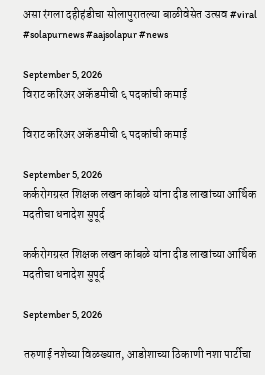असा रंगला दहीहंडीचा सोलापुरातल्या बाळीवेसेत उत्सव #viral #solapurnews #aajsolapur #news

September 5, 2026
विराट करिअर अकॅडमीची ६ पदकांची कमाई

विराट करिअर अकॅडमीची ६ पदकांची कमाई

September 5, 2026
कर्करोगग्रस्त शिक्षक लखन कांबळे यांना दीड लाखांच्या आर्थिक मदतीचा धनादेश सुपूर्द

कर्करोगग्रस्त शिक्षक लखन कांबळे यांना दीड लाखांच्या आर्थिक मदतीचा धनादेश सुपूर्द

September 5, 2026

तरुणाई नशेच्या विळख्यात, आडोशाच्या ठिकाणी नशा पार्टीचा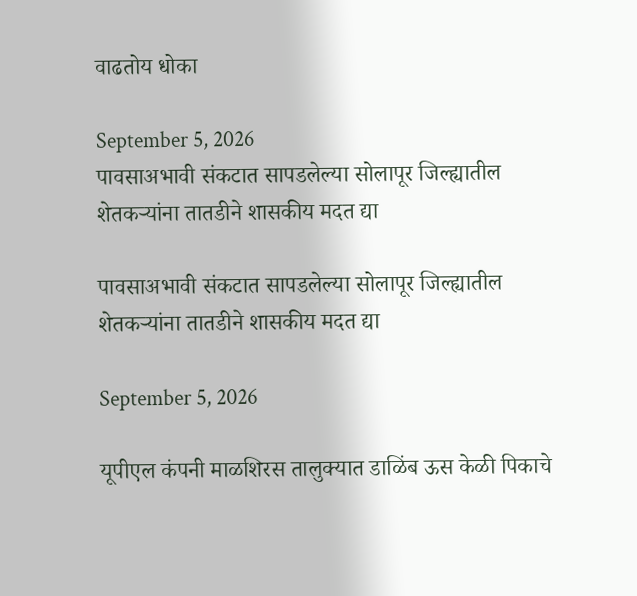वाढतोय धोका

September 5, 2026
पावसाअभावी संकटात सापडलेल्या सोलापूर जिल्ह्यातील शेतकऱ्यांना तातडीने शासकीय मदत द्या

पावसाअभावी संकटात सापडलेल्या सोलापूर जिल्ह्यातील शेतकऱ्यांना तातडीने शासकीय मदत द्या

September 5, 2026

यूपीएल कंपनी माळशिरस तालुक्यात डाळिंब ऊस केळी पिकाचे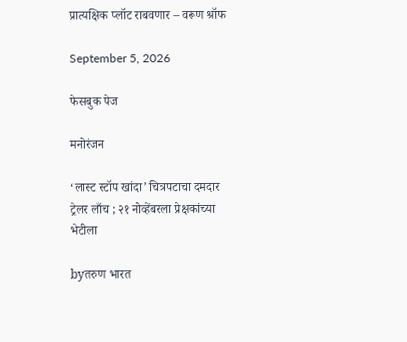प्रात्यक्षिक प्लॉट राबवणार – वरूण श्रॉफ

September 5, 2026

फेसबुक पेज

मनोरंजन

‘लास्ट स्टॉप खांदा’ चित्रपटाचा दमदार ट्रेलर लाँच ; २१ नोव्हेंबरला प्रेक्षकांच्या भेटीला

byतरुण भारत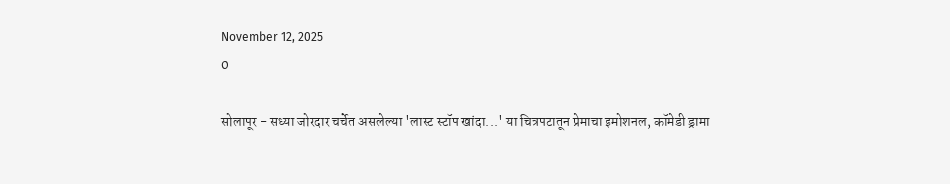November 12, 2025
0

सोलापूर - सध्या जोरदार चर्चेत असलेल्या 'लास्ट स्टॉप खांदा...' या चित्रपटातून प्रेमाचा इमोशनल, कॉमेडी ड्रामा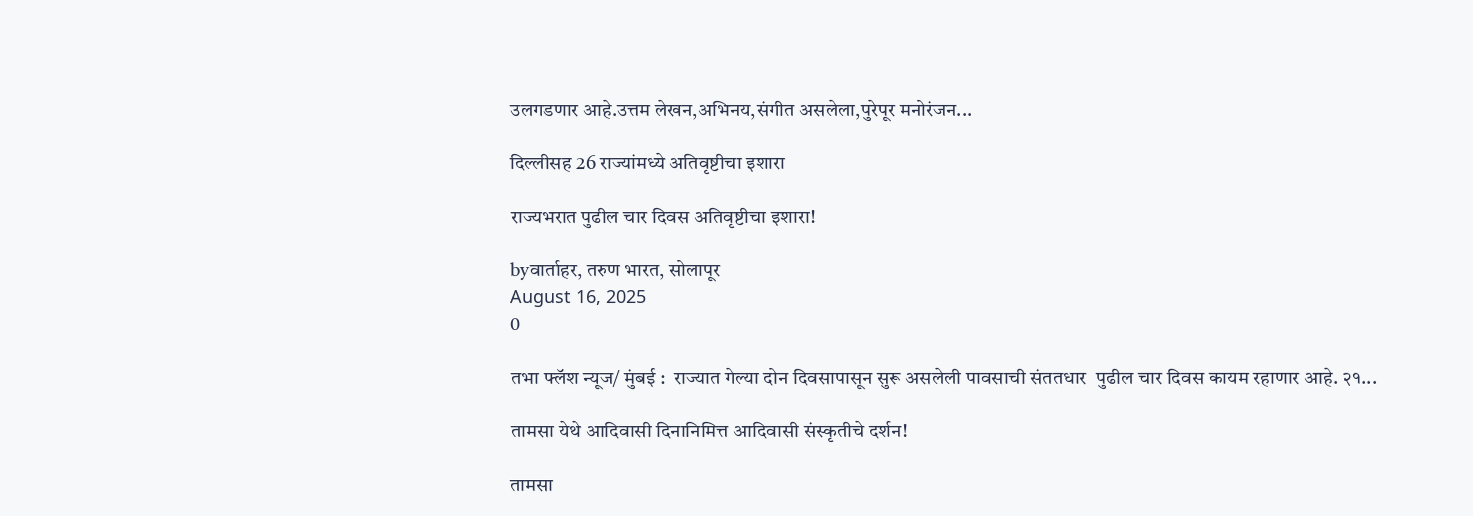उलगडणार आहे.उत्तम लेखन,अभिनय,संगीत असलेला,पुरेपूर मनोरंजन...

दिल्लीसह 26 राज्यांमध्ये अतिवृष्टीचा इशारा

राज्यभरात पुढील चार दिवस अतिवृष्टीचा इशारा!

byवार्ताहर, तरुण भारत, सोलापूर
August 16, 2025
0

तभा फ्लॅश न्यूज/ मुंबई :  राज्यात गेल्या दोन दिवसापासून सुरू असलेली पावसाची संततधार  पुढील चार दिवस कायम रहाणार आहे. २१...

तामसा येथे आदिवासी दिनानिमित्त आदिवासी संस्कृतीचे दर्शन!

तामसा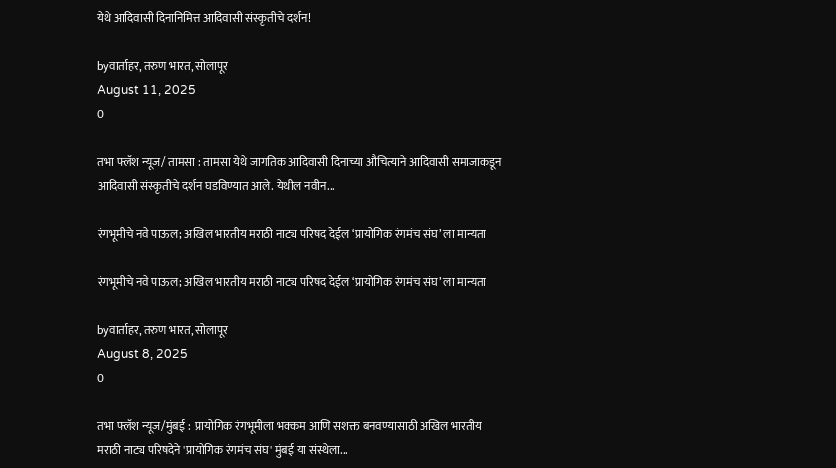येथे आदिवासी दिनानिमित्त आदिवासी संस्कृतीचे दर्शन!

byवार्ताहर, तरुण भारत, सोलापूर
August 11, 2025
0

तभा फ्लॅश न्यूज/ तामसा : तामसा येथे जागतिक आदिवासी दिनाच्या औचित्याने आदिवासी समाजाकडून आदिवासी संस्कृतीचे दर्शन घडविण्यात आले. येथील नवीन...

रंगभूमीचे नवे पाऊल; अखिल भारतीय मराठी नाट्य परिषद देईल ‘प्रायोगिक रंगमंच संघ’ ला मान्यता

रंगभूमीचे नवे पाऊल; अखिल भारतीय मराठी नाट्य परिषद देईल ‘प्रायोगिक रंगमंच संघ’ ला मान्यता

byवार्ताहर, तरुण भारत, सोलापूर
August 8, 2025
0

तभा फ्लॅश न्यूज/मुंबई :  प्रायोगिक रंगभूमीला भक्कम आणि सशक्त बनवण्यासाठी अखिल भारतीय मराठी नाट्य परिषदेने 'प्रायोगिक रंगमंच संघ' मुंबई या संस्थेला...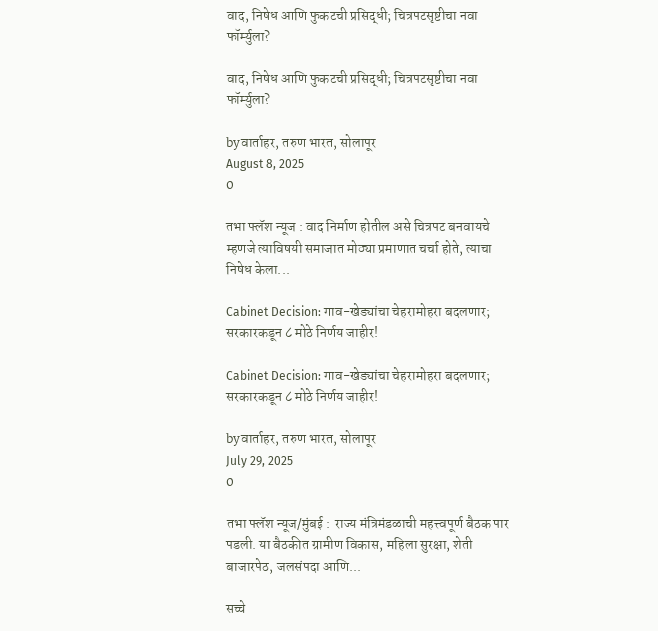वाद, निषेध आणि फुकटची प्रसिद्धी; चित्रपटसृष्टीचा नवा फॉर्म्युला?

वाद, निषेध आणि फुकटची प्रसिद्धी; चित्रपटसृष्टीचा नवा फॉर्म्युला?

byवार्ताहर, तरुण भारत, सोलापूर
August 8, 2025
0

तभा फ्लॅश न्यूज : वाद निर्माण होतील असे चित्रपट बनवायचे म्हणजे त्याविषयी समाजात मोठ्या प्रमाणात चर्चा होते, त्याचा निषेध केला...

Cabinet Decision: गाव-खेड्यांचा चेहरामोहरा बदलणार; सरकारकडून ८ मोठे निर्णय जाहीर!

Cabinet Decision: गाव-खेड्यांचा चेहरामोहरा बदलणार; सरकारकडून ८ मोठे निर्णय जाहीर!

byवार्ताहर, तरुण भारत, सोलापूर
July 29, 2025
0

तभा फ्लॅश न्यूज/मुंबई :  राज्य मंत्रिमंडळाची महत्त्वपूर्ण बैठक पार पडली. या बैठकीत ग्रामीण विकास, महिला सुरक्षा, शेती बाजारपेठ, जलसंपदा आणि...

सच्चे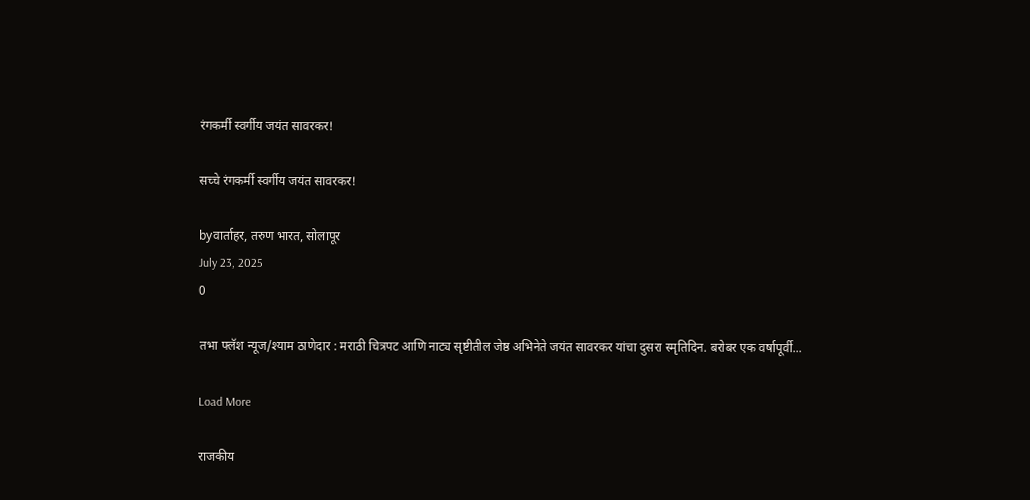रंगकर्मी स्वर्गीय जयंत सावरकर!

सच्चे रंगकर्मी स्वर्गीय जयंत सावरकर!

byवार्ताहर, तरुण भारत, सोलापूर
July 23, 2025
0

तभा फ्लॅश न्यूज/श्याम ठाणेदार : मराठी चित्रपट आणि नाट्य सृष्टीतील जेष्ठ अभिनेते जयंत सावरकर यांचा दुसरा स्मृतिदिन. बरोबर एक वर्षापूर्वी...

Load More

राजकीय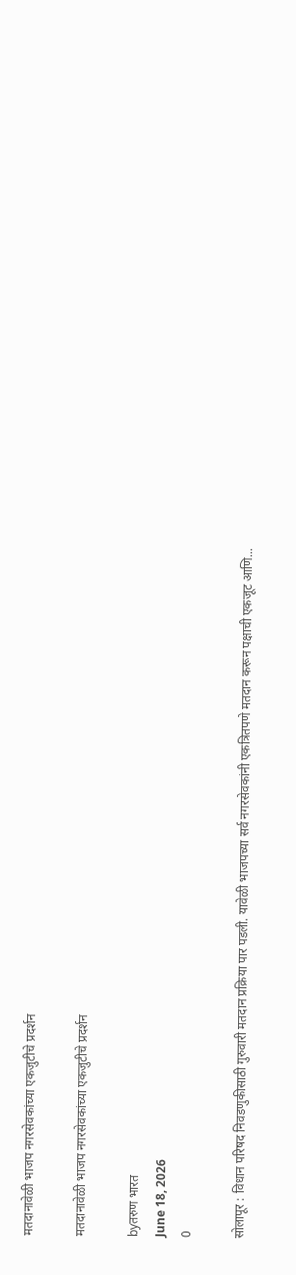मतदानावेळी भाजप नगरसेवकांच्या एकजुटीचे प्रदर्शन

मतदानावेळी भाजप नगरसेवकांच्या एकजुटीचे प्रदर्शन

byतरुण भारत
June 18, 2026
0

सोलापूर : विधान परिषद निवडणुकीसाठी गुरुवारी मतदान प्रक्रिया पार पडली. यावेळी भाजपच्या सर्व नगरसेवकांनी एकत्रितपणे मतदान करून पक्षाची एकजूट आणि...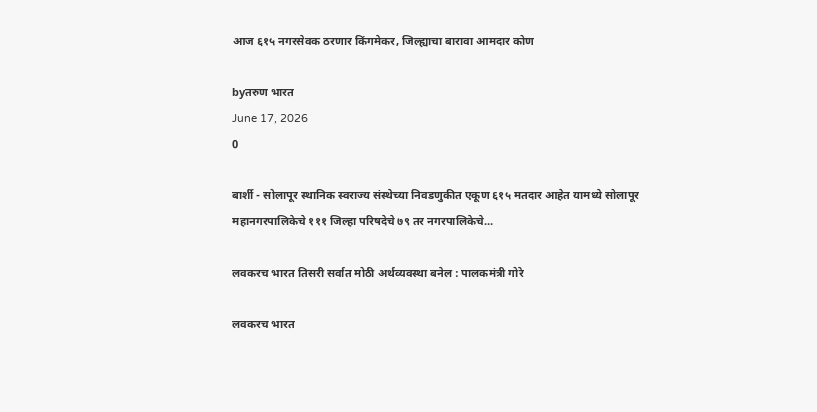आज ६१५ नगरसेवक ठरणार किंगमेकर, जिल्ह्याचा बारावा आमदार कोण

byतरुण भारत
June 17, 2026
0

बार्शी - सोलापूर स्थानिक स्वराज्य संस्थेच्या निवडणुकीत एकूण ६१५ मतदार आहेत यामध्ये सोलापूर महानगरपालिकेचे १११ जिल्हा परिषदेचे ७९ तर नगरपालिकेचे...

लवकरच भारत तिसरी सर्वात मोठी अर्थव्यवस्था बनेल : पालकमंत्री गोरे

लवकरच भारत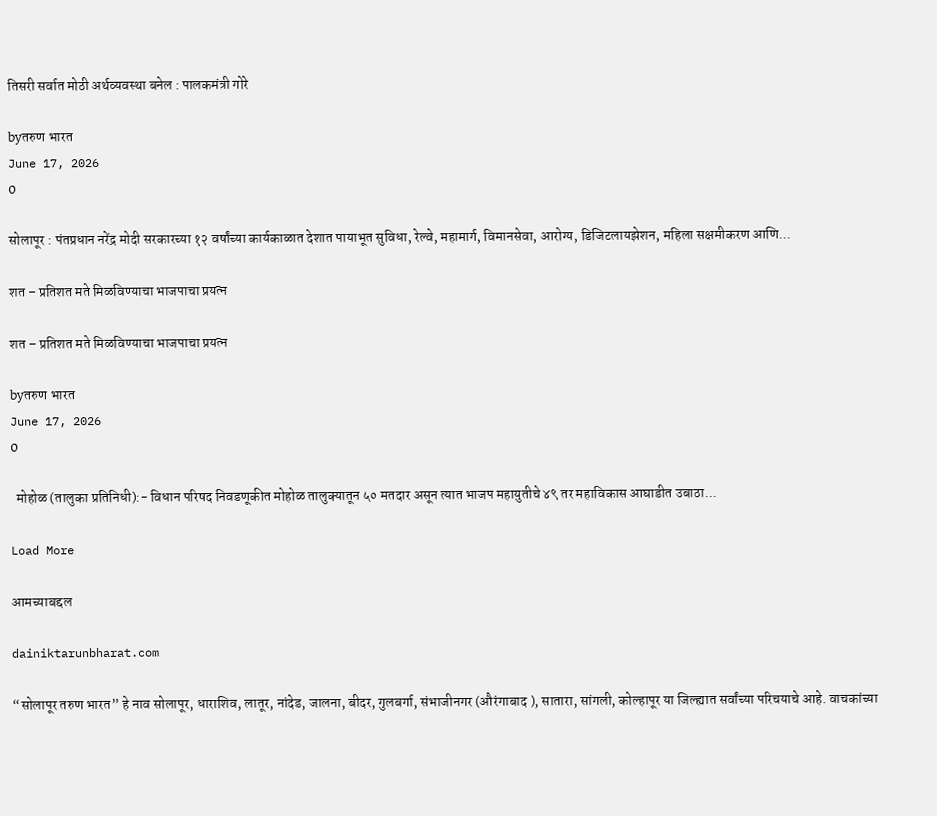तिसरी सर्वात मोठी अर्थव्यवस्था बनेल : पालकमंत्री गोरे

byतरुण भारत
June 17, 2026
0

सोलापूर : पंतप्रधान नरेंद्र मोदी सरकारच्या १२ वर्षांच्या कार्यकाळात देशात पायाभूत सुविधा, रेल्वे, महामार्ग, विमानसेवा, आरोग्य, डिजिटलायझेशन, महिला सक्षमीकरण आणि...

शत – प्रतिशत मते मिळविण्याचा भाजपाचा प्रयत्न

शत – प्रतिशत मते मिळविण्याचा भाजपाचा प्रयत्न

byतरुण भारत
June 17, 2026
0

  मोहोळ (तालुका प्रतिनिधी):- विधान परिषद निवडणूकीत मोहोळ तालुक्यातून ५० मतदार असून त्यात भाजप महायुतीचे ४९ तर महाविकास आघाडीत उबाठा...

Load More

आमच्याबद्दल

dainiktarunbharat.com

“सोलापूर तरुण भारत” हे नाव सोलापूर, धाराशिव, लातूर, नांदेड, जालना, बीदर, गुलबर्गा, संभाजीनगर (औरंगाबाद ), सातारा, सांगली, कोल्हापूर या जिल्ह्यात सर्वांच्या परिचयाचे आहे. वाचकांच्या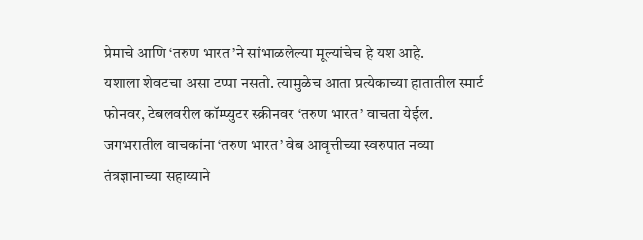प्रेमाचे आणि ‘तरुण भारत’ने सांभाळलेल्या मूल्यांचेच हे यश आहे.
यशाला शेवटचा असा टप्पा नसतो. त्यामुळेच आता प्रत्येकाच्या हातातील स्मार्ट फोनवर, टेबलवरील कॉम्प्युटर स्क्रीनवर ‘तरुण भारत’ वाचता येईल. जगभरातील वाचकांना ‘तरुण भारत’ वेब आवृत्तीच्या स्वरुपात नव्या तंत्रज्ञानाच्या सहाय्याने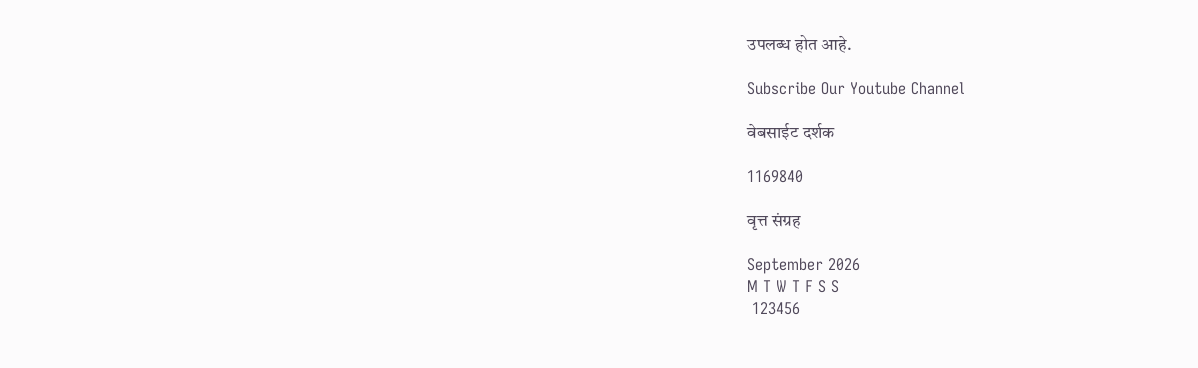उपलब्ध होत आहे.

Subscribe Our Youtube Channel

वेबसाईट दर्शक

1169840

वृत्त संग्रह

September 2026
M T W T F S S
 123456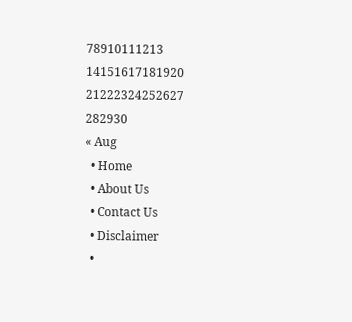78910111213
14151617181920
21222324252627
282930
« Aug
  • Home
  • About Us
  • Contact Us
  • Disclaimer
  •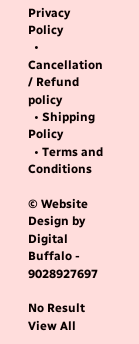Privacy Policy
  • Cancellation / Refund policy
  • Shipping Policy
  • Terms and Conditions

© Website Design by Digital Buffalo - 9028927697

No Result
View All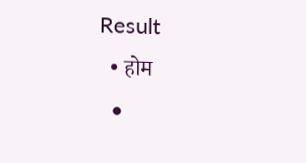Result
  • होम
  •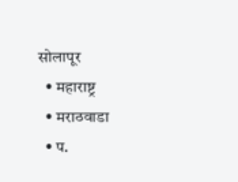सोलापूर
  • महाराष्ट्र
  • मराठवाडा
  • प.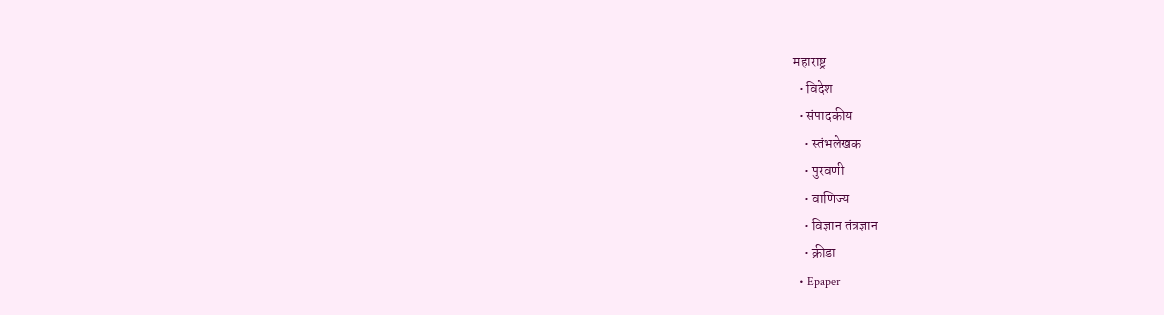महाराष्ट्र
  • विदेश
  • संपादकीय
    • स्तंभलेखक
    • पुरवणी
    • वाणिज्य
    • विज्ञान तंत्रज्ञान
    • क्रीडा
  • Epaper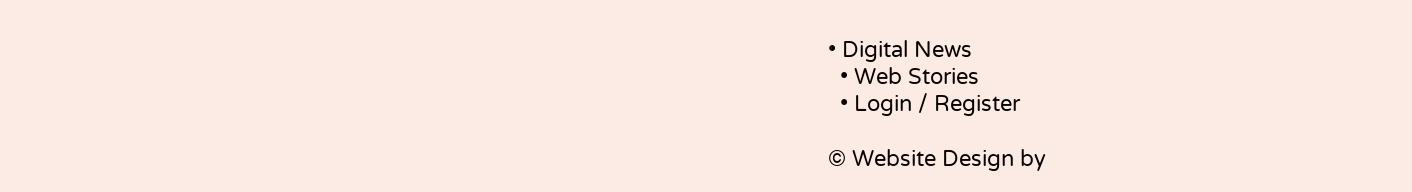• Digital News
  • Web Stories
  • Login / Register

© Website Design by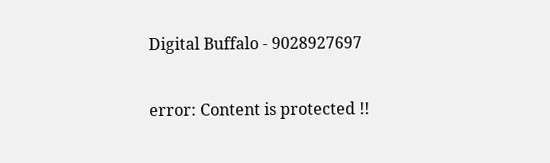Digital Buffalo - 9028927697

error: Content is protected !!